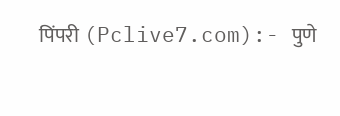पिंपरी (Pclive7.com):- पुणे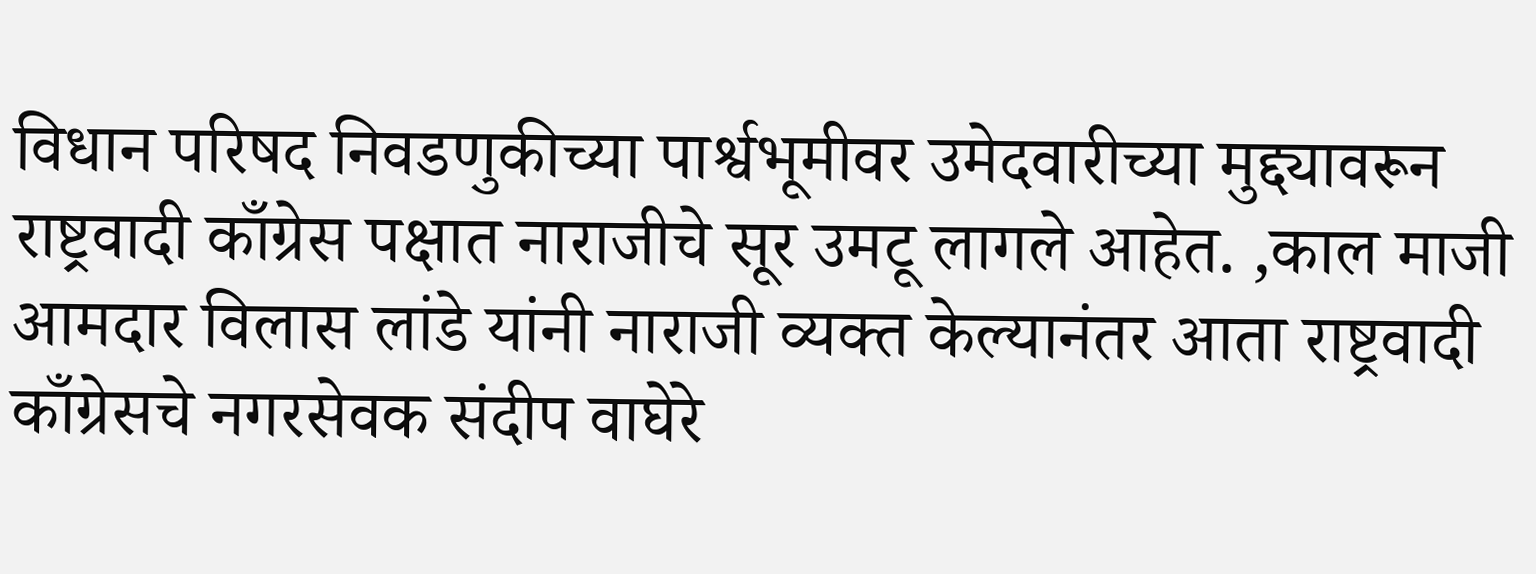विधान परिषद निवडणुकीच्या पार्श्वभूमीवर उमेदवारीच्या मुद्द्यावरून राष्ट्रवादी काँग्रेस पक्षात नाराजीचे सूर उमटू लागले आहेत. ,काल माजी आमदार विलास लांडे यांनी नाराजी व्यक्त केल्यानंतर आता राष्ट्रवादी काँग्रेसचे नगरसेवक संदीप वाघेरे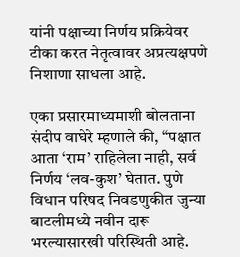यांनी पक्षाच्या निर्णय प्रक्रियेवर टीका करत नेतृत्वावर अप्रत्यक्षपणे निशाणा साधला आहे.

एका प्रसारमाध्यमाशी बोलताना संदीप वाघेरे म्हणाले की, “पक्षात आता ‘राम’ राहिलेला नाही, सर्व निर्णय ‘लव-कुश’ घेतात. पुणे विधान परिषद निवडणुकीत जुन्या बाटलीमध्ये नवीन दारू भरल्यासारखी परिस्थिती आहे.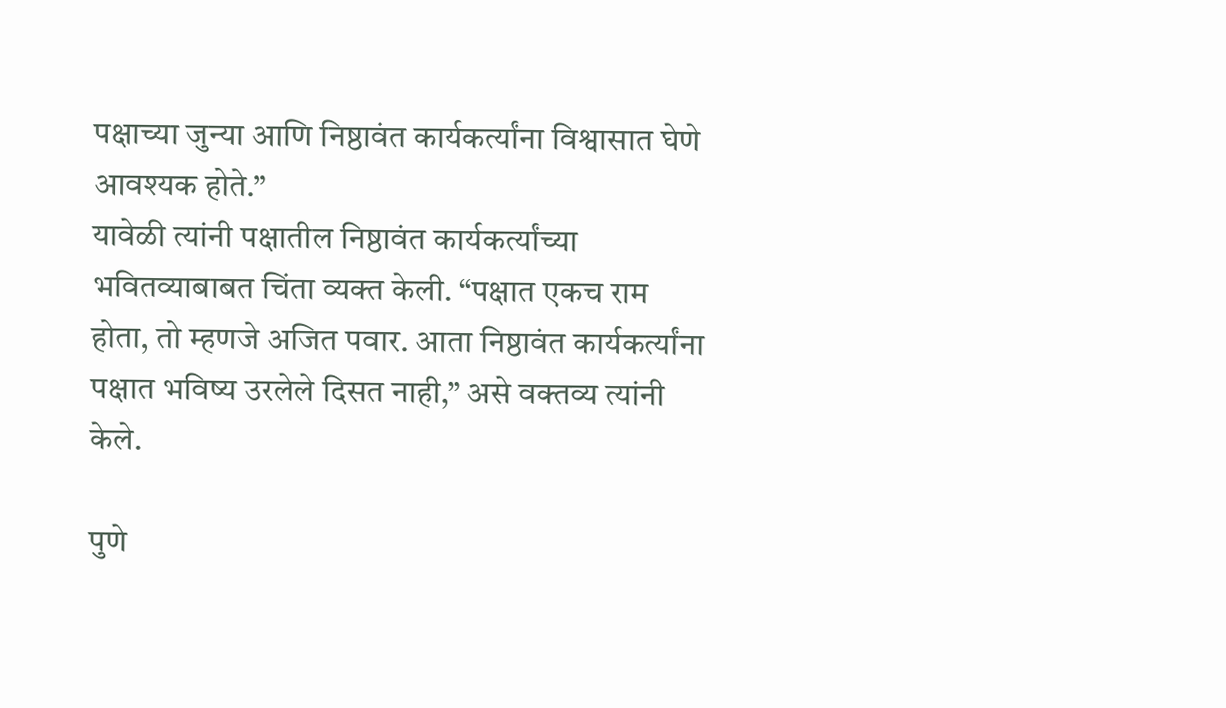पक्षाच्या जुन्या आणि निष्ठावंत कार्यकर्त्यांना विश्वासात घेणे आवश्यक होते.”
यावेळी त्यांनी पक्षातील निष्ठावंत कार्यकर्त्यांच्या भवितव्याबाबत चिंता व्यक्त केली. “पक्षात एकच राम होता, तो म्हणजे अजित पवार. आता निष्ठावंत कार्यकर्त्यांना पक्षात भविष्य उरलेले दिसत नाही,” असे वक्तव्य त्यांनी केले.

पुणे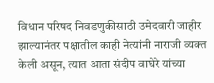विधान परिषद निवडणुकीसाठी उमेदवारी जाहीर झाल्यानंतर पक्षातील काही नेत्यांनी नाराजी व्यक्त केली असून, त्यात आता संदीप वाघेरे यांच्या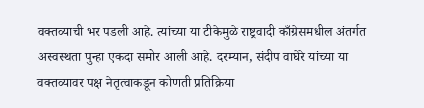वक्तव्याची भर पडली आहे. त्यांच्या या टीकेमुळे राष्ट्रवादी काँग्रेसमधील अंतर्गत अस्वस्थता पुन्हा एकदा समोर आली आहे. दरम्यान, संदीप वाघेरे यांच्या या वक्तव्यावर पक्ष नेतृत्वाकडून कोणती प्रतिक्रिया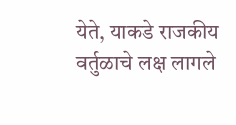येते, याकडे राजकीय वर्तुळाचे लक्ष लागले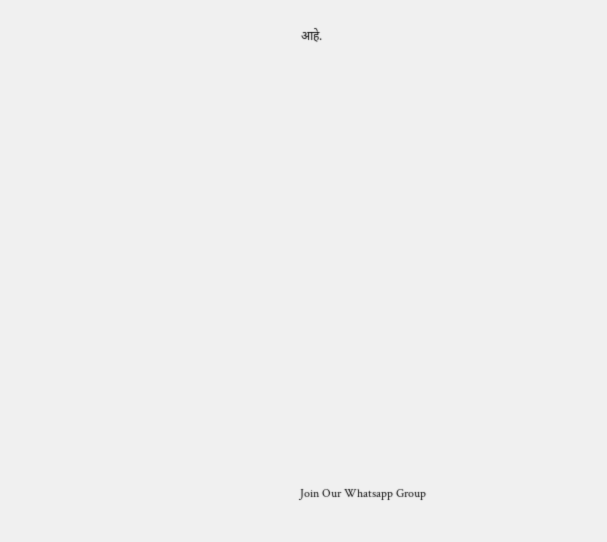आहे.




















Join Our Whatsapp Group